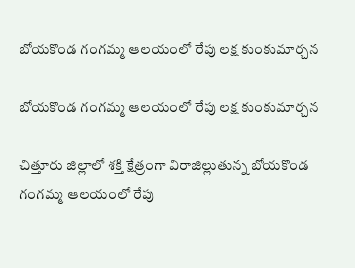బోయకొండ గంగమ్మ ఆలయంలో రేపు లక్ష కుంకుమార్చన

బోయకొండ గంగమ్మ ఆలయంలో రేపు లక్ష కుంకుమార్చన

చిత్తూరు జిల్లాలో శక్తి క్షేత్రంగా విరాజిల్లుతున్న బోయకొండ గంగమ్మ ఆలయంలో రేపు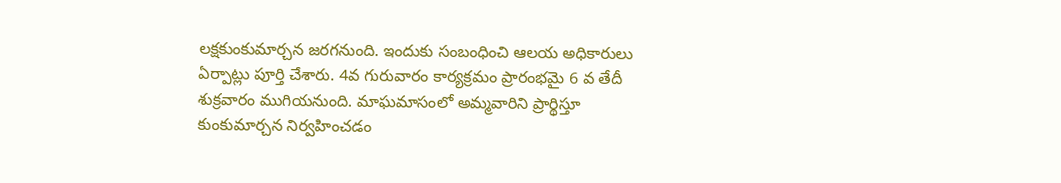లక్షకుంకుమార్చన జరగనుంది. ఇందుకు సంబంధించి ఆలయ అధికారులు ఏర్పాట్లు పూర్తి చేశారు. 4వ గురువారం కార్యక్రమం ప్రారంభమై 6 వ తేదీ శుక్రవారం ముగియనుంది. మాఘమాసంలో అమ్మవారిని ప్రార్థిస్తూ కుంకుమార్చన నిర్వహించడం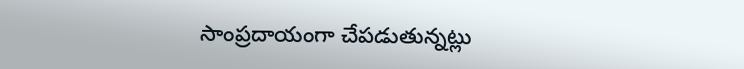సాంప్రదాయంగా చేపడుతున్నట్లు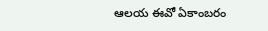ఆలయ ఈవో ఏకాంబరం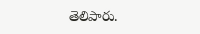తెలిపారు.